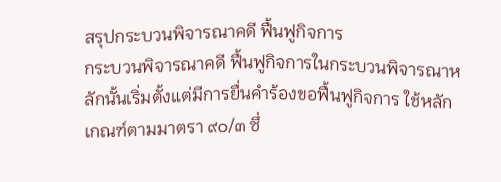สรุปกระบวนพิจารณาคดี ฟื้นฟูกิจการ
กระบวนพิจารณาคดี ฟื้นฟูกิจการในกระบวนพิจารณาหลักนั้นเริ่มตั้งแต่มีการยื่นคำร้องขอฟื้นฟูกิจการ ใช้หลักเกณฑ์ตามมาตรา ๙๐/๓ ซึ่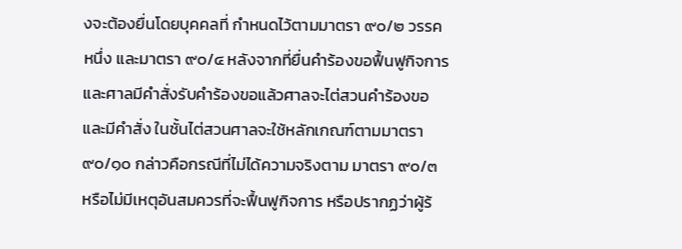งจะต้องยื่นโดยบุคคลที่ กำหนดไว้ตามมาตรา ๙๐/๒ วรรคหนึ่ง และมาตรา ๙๐/๔ หลังจากที่ยื่นคำร้องขอฟื้นฟูกิจการและศาลมีคำสั่งรับคำร้องขอแล้วศาลจะไต่สวนคำร้องขอและมีคำสั่ง ในชั้นไต่สวนศาลจะใช้หลักเกณฑ์ตามมาตรา ๙๐/๑๐ กล่าวคือกรณีที่ไม่ได้ความจริงตาม มาตรา ๙๐/๓ หรือไม่มีเหตุอันสมควรที่จะฟื้นฟูกิจการ หรือปรากฏว่าผู้ร้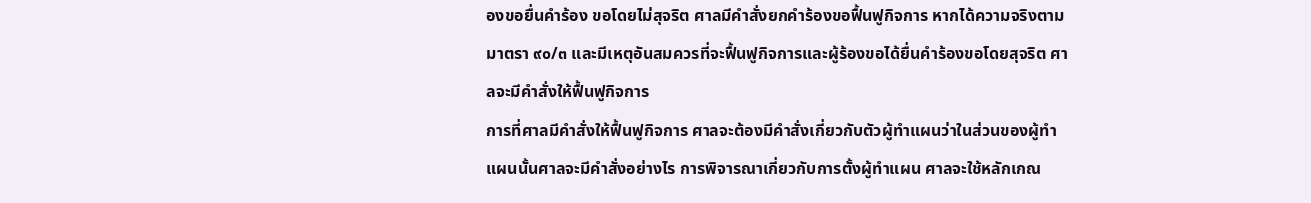องขอยื่นคำร้อง ขอโดยไม่สุจริต ศาลมีคำสั่งยกคำร้องขอฟื้นฟูกิจการ หากได้ความจริงตามมาตรา ๙๐/๓ และมีเหตุอันสมควรที่จะฟื้นฟูกิจการและผู้ร้องขอได้ยื่นคำร้องขอโดยสุจริต ศาลจะมีคำสั่งให้ฟื้นฟูกิจการ
การที่ศาลมีคำสั่งให้ฟื้นฟูกิจการ ศาลจะต้องมีคำสั่งเกี่ยวกับตัวผู้ทำแผนว่าในส่วนของผู้ทำแผนนั้นศาลจะมีคำสั่งอย่างไร การพิจารณาเกี่ยวกับการตั้งผู้ทำแผน ศาลจะใช้หลักเกณ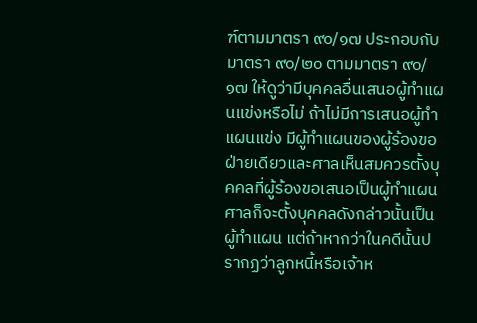ฑ์ตามมาตรา ๙๐/๑๗ ประกอบกับมาตรา ๙๐/๒๐ ตามมาตรา ๙๐/๑๗ ให้ดูว่ามีบุคคลอื่นเสนอผู้ทำแผนแข่งหรือไม่ ถ้าไม่มีการเสนอผู้ทำแผนแข่ง มีผู้ทำแผนของผู้ร้องขอฝ่ายเดียวและศาลเห็นสมควรตั้งบุคคลที่ผู้ร้องขอเสนอเป็นผู้ทำแผน ศาลก็จะตั้งบุคคลดังกล่าวนั้นเป็นผู้ทำแผน แต่ถ้าหากว่าในคดีนั้นปรากฏว่าลูกหนี้หรือเจ้าห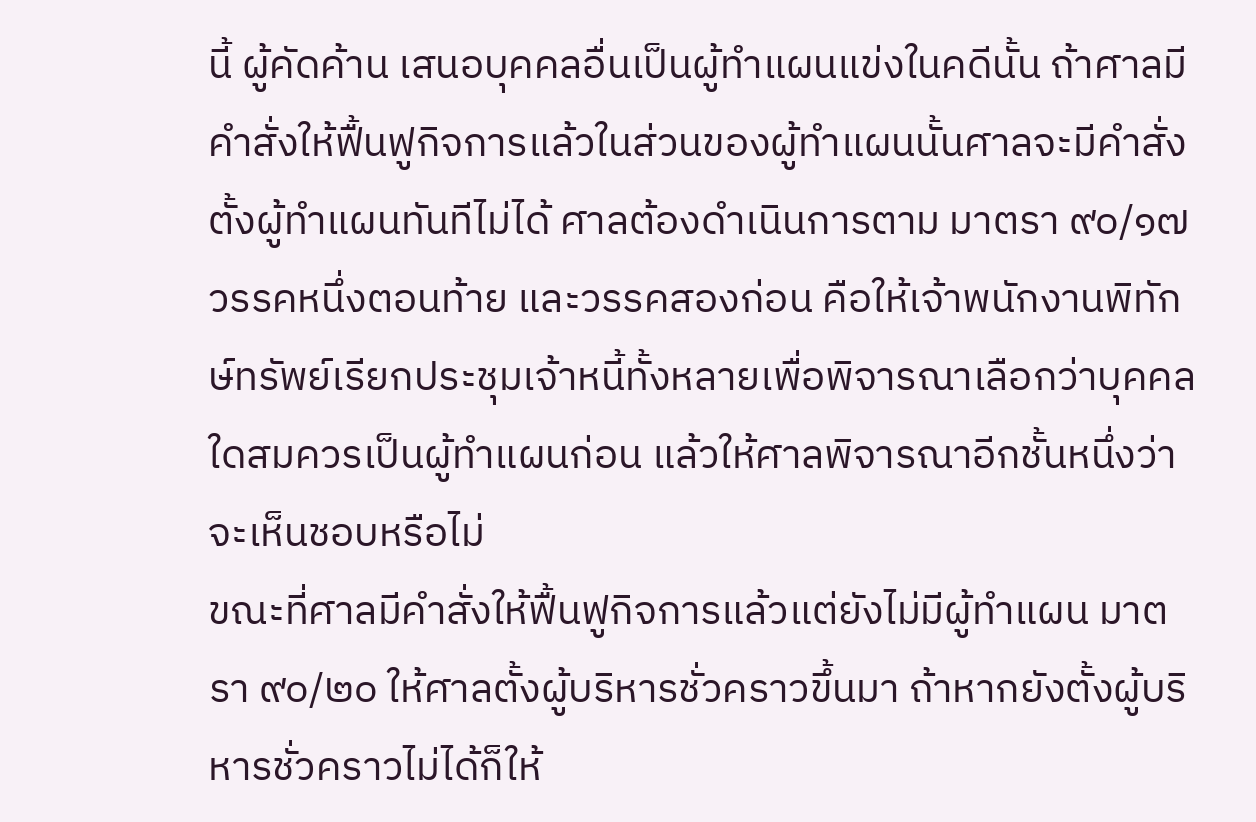นี้ ผู้คัดค้าน เสนอบุคคลอื่นเป็นผู้ทำแผนแข่งในคดีนั้น ถ้าศาลมีคำสั่งให้ฟื้นฟูกิจการแล้วในส่วนของผู้ทำแผนนั้นศาลจะมีคำสั่งตั้งผู้ทำแผนทันทีไม่ได้ ศาลต้องดำเนินการตาม มาตรา ๙๐/๑๗ วรรคหนึ่งตอนท้าย และวรรคสองก่อน คือให้เจ้าพนักงานพิทักษ์ทรัพย์เรียกประชุมเจ้าหนี้ทั้งหลายเพื่อพิจารณาเลือกว่าบุคคลใดสมควรเป็นผู้ทำแผนก่อน แล้วให้ศาลพิจารณาอีกชั้นหนึ่งว่าจะเห็นชอบหรือไม่
ขณะที่ศาลมีคำสั่งให้ฟื้นฟูกิจการแล้วแต่ยังไม่มีผู้ทำแผน มาตรา ๙๐/๒๐ ให้ศาลตั้งผู้บริหารชั่วคราวขึ้นมา ถ้าหากยังตั้งผู้บริหารชั่วคราวไม่ได้ก็ให้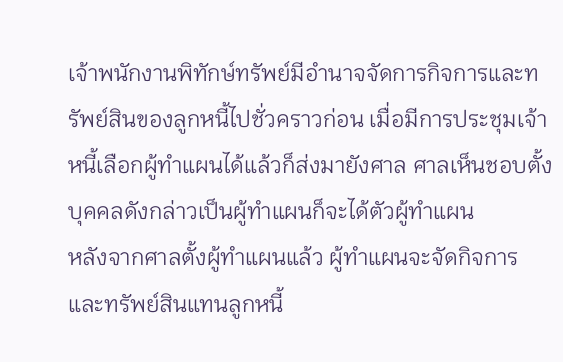เจ้าพนักงานพิทักษ์ทรัพย์มีอำนาจจัดการกิจการและทรัพย์สินของลูกหนี้ไปชั่วคราวก่อน เมื่อมีการประชุมเจ้าหนี้เลือกผู้ทำแผนได้แล้วก็ส่งมายังศาล ศาลเห็นชอบตั้งบุคคลดังกล่าวเป็นผู้ทำแผนก็จะได้ตัวผู้ทำแผน
หลังจากศาลตั้งผู้ทำแผนแล้ว ผู้ทำแผนจะจัดกิจการและทรัพย์สินแทนลูกหนี้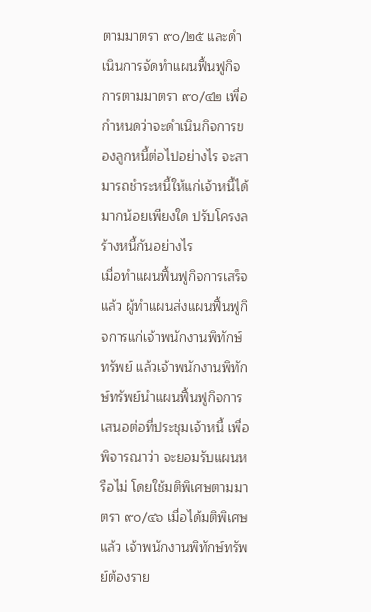ตามมาตรา ๙๐/๒๕ และดำเนินการจัดทำแผนฟื้นฟูกิจการตามมาตรา ๙๐/๔๒ เพื่อกำหนดว่าจะดำเนินกิจการของลูกหนี้ต่อไปอย่างไร จะสามารถชำระหนี้ให้แก่เจ้าหนี้ได้ มากน้อยเพียงใด ปรับโครงลร้างหนี้กันอย่างไร
เมื่อทำแผนฟื้นฟูกิจการเสร็จแล้ว ผู้ทำแผนส่งแผนฟื้นฟูกิจการแก่เจ้าพนักงานพิทักษ์ทรัพย์ แล้วเจ้าพนักงานพิทักษ์ทรัพย์นำแผนฟื้นฟูกิจการเสนอต่อที่ประชุมเจ้าหนี้ เพื่อพิจารณาว่า จะยอมรับแผนหรือไม่ โดยใช้มติพิเศษตามมาตรา ๙๐/๔๖ เมื่อได้มติพิเศษแล้ว เจ้าพนักงานพิทักษ์ทรัพย์ต้องราย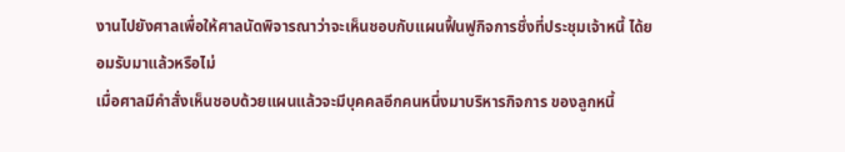งานไปยังศาลเพื่อให้ศาลนัดพิจารณาว่าจะเห็นชอบกับแผนฟื้นฟูกิจการชึ่งที่ประชุมเจ้าหนี้ ได้ยอมรับมาแล้วหรือไม่
เมื่อศาลมีคำสั่งเห็นชอบด้วยแผนแล้วจะมีบุคคลอีกคนหนึ่งมาบริหารกิจการ ของลูกหนี้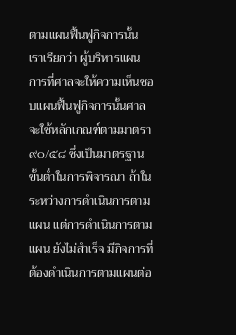ตามแผนฟื้นฟูกิจการนั้น เราเรียกว่า ผู้บริหารแผน การที่ศาลจะให้ความเห็นชอบแผนฟื้นฟูกิจการนั้นศาลจะใช้หลักเกณฑ์ตามมาตรา ๙๐/๕๘ ซึ่งเป็นมาตรฐาน ขั้นต่ำในการพิจารณา ถ้าในระหว่างการดำเนินการตามแผน แต่การดำเนินการตามแผน ยังไม่สำเร็จ มีกิจการที่ต้องดำเนินการตามแผนต่อ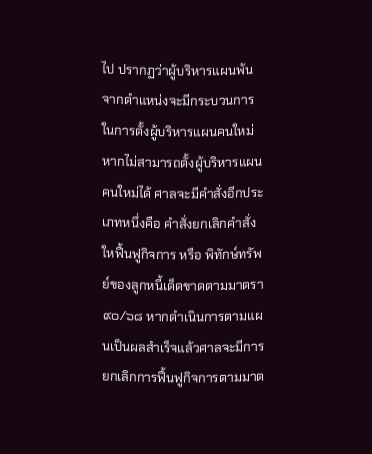ไป ปรากฏว่าผู้บริหารแผนพ้นจากตำแหน่งจะมีกระบวนการในการตั้งผู้บริหารแผนคนใหม่ หากไม่สามารถตั้งผู้บริหารแผนคนใหม่ได้ ศาลจะมีคำสั่งอีกประเภทหนึ่งคือ คำสั่งยกเลิกคำสั่งใหฟื้นฟูกิจการ หรือ พิทักษ์ทรัพย์ของลูกหนี้เด็ดขาดตามมาตรา ๙๐/๖๘ หากดำเนินการตามแผนเป็นผลสำเร็จแล้วศาลจะมีการยกเลิกการฟื้นฟูกิจการตามมาต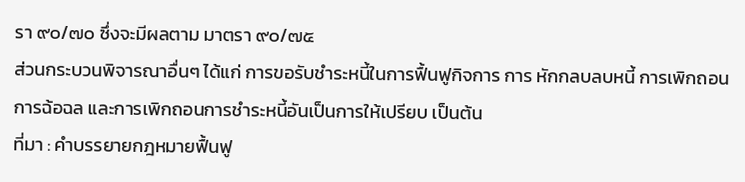รา ๙๐/๗๐ ซึ่งจะมีผลตาม มาตรา ๙๐/๗๕
ส่วนกระบวนพิจารณาอื่นๆ ได้แก่ การขอรับชำระหนี้ในการฟื้นฟูกิจการ การ หักกลบลบหนี้ การเพิกถอนการฉ้อฉล และการเพิกถอนการชำระหนี้อันเป็นการให้เปรียบ เป็นต้น
ที่มา : คำบรรยายกฎหมายฟื้นฟู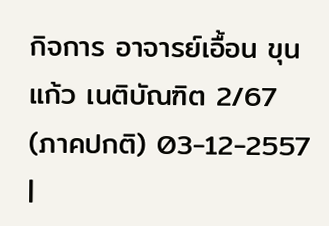กิจการ อาจารย์เอื้อน ขุนแก้ว เนติบัณฑิต 2/67 (ภาคปกติ) 03-12-2557
|